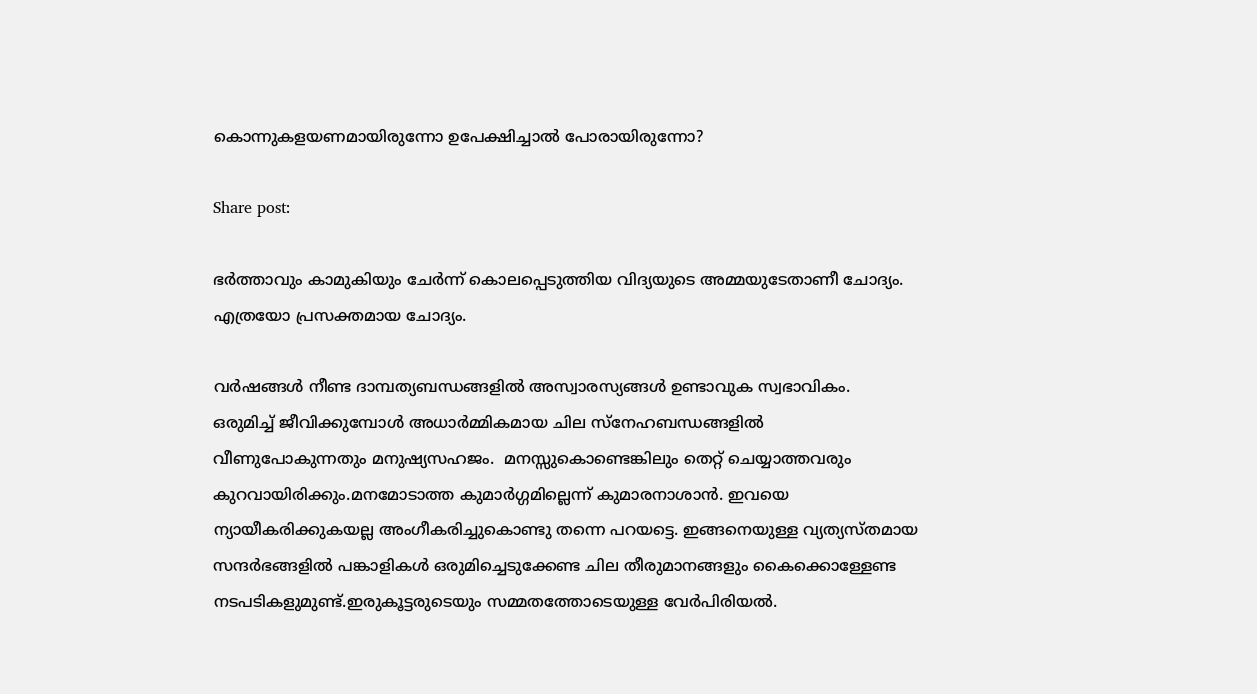കൊന്നുകളയണമായിരുന്നോ ഉപേക്ഷിച്ചാല്‍ പോരായിരുന്നോ?

Share post:

ഭര്‍ത്താവും കാമുകിയും ചേര്‍ന്ന് കൊലപ്പെടുത്തിയ വിദ്യയുടെ അമ്മയുടേതാണീ ചോദ്യം. എത്രയോ പ്രസക്തമായ ചോദ്യം.

വര്‍ഷങ്ങള്‍ നീണ്ട ദാമ്പത്യബന്ധങ്ങളില്‍ അസ്വാരസ്യങ്ങള്‍ ഉണ്ടാവുക സ്വഭാവികം.  ഒരുമിച്ച് ജീവിക്കുമ്പോള്‍ അധാര്‍മ്മികമായ ചില സ്‌നേഹബന്ധങ്ങളില്‍ വീണുപോകുന്നതും മനുഷ്യസഹജം.  മനസ്സുകൊണ്ടെങ്കിലും തെറ്റ് ചെയ്യാത്തവരും കുറവായിരിക്കും.മനമോടാത്ത കുമാര്‍ഗ്ഗമില്ലെന്ന് കുമാരനാശാന്‍. ഇവയെ ന്യായീകരിക്കുകയല്ല അംഗീകരിച്ചുകൊണ്ടു തന്നെ പറയട്ടെ. ഇങ്ങനെയുള്ള വ്യത്യസ്തമായ സന്ദര്‍ഭങ്ങളില്‍ പങ്കാളികള്‍ ഒരുമിച്ചെടുക്കേണ്ട ചില തീരുമാനങ്ങളും കൈക്കൊള്ളേണ്ട നടപടികളുമുണ്ട്.ഇരുകൂട്ടരുടെയും സമ്മതത്തോടെയുള്ള വേര്‍പിരിയല്‍.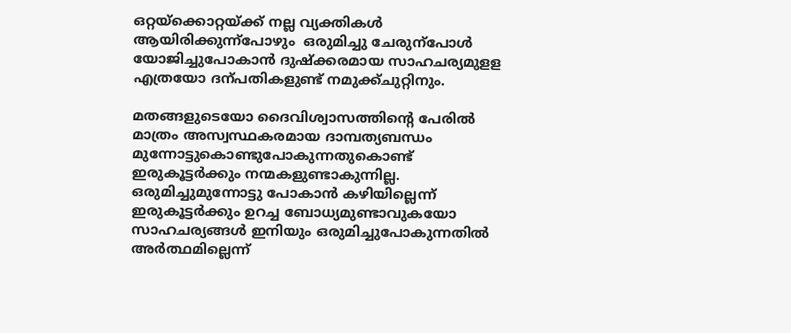ഒറ്റയ്ക്കൊറ്റയ്ക്ക് നല്ല വ്യക്തികള്‍ ആയിരിക്കുന്ന്പോഴും  ഒരുമിച്ചു ചേരുന്പോള്‍ യോജിച്ചുപോകാന്‍ ദുഷ്ക്കരമായ സാഹചര്യമുളള എത്രയോ ദന്പതികളുണ്ട് നമുക്ക്ചുറ്റിനും.

മതങ്ങളുടെയോ ദൈവിശ്വാസത്തിന്റെ പേരില്‍ മാത്രം അസ്വസ്ഥകരമായ ദാമ്പത്യബന്ധം മുന്നോട്ടുകൊണ്ടുപോകുന്നതുകൊണ്ട് ഇരുകൂട്ടര്‍ക്കും നന്മകളുണ്ടാകുന്നില്ല. ഒരുമിച്ചുമുന്നോട്ടു പോകാന്‍ കഴിയില്ലെന്ന് ഇരുകൂട്ടര്‍ക്കും ഉറച്ച ബോധ്യമുണ്ടാവുകയോ സാഹചര്യങ്ങള്‍ ഇനിയും ഒരുമിച്ചുപോകുന്നതില്‍ അര്‍ത്ഥമില്ലെന്ന്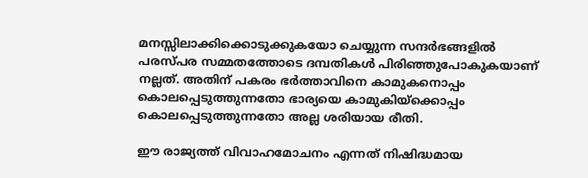മനസ്സിലാക്കിക്കൊടുക്കുകയോ ചെയ്യുന്ന സന്ദര്‍ഭങ്ങളില്‍ പരസ്പര സമ്മതത്തോടെ ദമ്പതികള്‍ പിരിഞ്ഞുപോകുകയാണ് നല്ലത്. അതിന് പകരം ഭര്‍ത്താവിനെ കാമുകനൊപ്പം കൊലപ്പെടുത്തുന്നതോ ഭാര്യയെ കാമുകിയ്‌ക്കൊപ്പം കൊലപ്പെടുത്തുന്നതോ അല്ല ശരിയായ രീതി.

ഈ രാജ്യത്ത് വിവാഹമോചനം എന്നത് നിഷിദ്ധമായ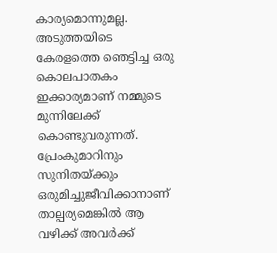കാര്യമൊന്നുമല്ല. അടുത്തയിടെ കേരളത്തെ ഞെട്ടിച്ച ഒരു കൊലപാതകം ഇക്കാര്യമാണ് നമ്മുടെ മുന്നിലേക്ക് കൊണ്ടുവരുന്നത്.  പ്രേംകുമാറിനും സുനിതയ്ക്കും ഒരുമിച്ചുജീവിക്കാനാണ് താല്പര്യമെങ്കില്‍ ആ വഴിക്ക് അവര്‍ക്ക്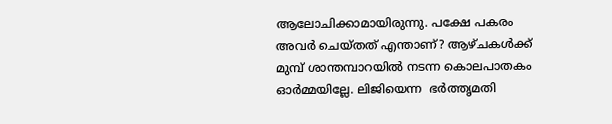ആലോചിക്കാമായിരുന്നു. പക്ഷേ പകരം അവര്‍ ചെയ്തത് എന്താണ്? ആഴ്ചകള്‍ക്ക് മുമ്പ് ശാന്തമ്പാറയില്‍ നടന്ന കൊലപാതകം ഓര്‍മ്മയില്ലേ. ലിജിയെന്ന  ഭര്‍ത്തൃമതി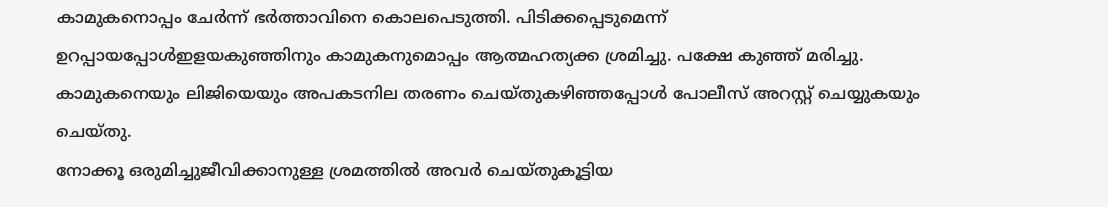കാമുകനൊപ്പം ചേര്‍ന്ന് ഭര്‍ത്താവിനെ കൊലപെടുത്തി. പിടിക്കപ്പെടുമെന്ന് ഉറപ്പായപ്പോള്‍ഇളയകുഞ്ഞിനും കാമുകനുമൊപ്പം ആത്മഹത്യക്ക ശ്രമിച്ചു. പക്ഷേ കുഞ്ഞ് മരിച്ചു. കാമുകനെയും ലിജിയെയും അപകടനില തരണം ചെയ്തുകഴിഞ്ഞപ്പോള്‍ പോലീസ് അറസ്റ്റ് ചെയ്യുകയും ചെയ്തു.
നോക്കൂ ഒരുമിച്ചുജീവിക്കാനുള്ള ശ്രമത്തില്‍ അവര്‍ ചെയ്തുകൂട്ടിയ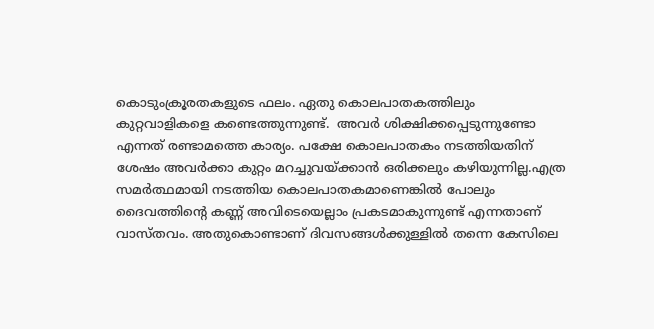കൊടുംക്രൂരതകളുടെ ഫലം. ഏതു കൊലപാതകത്തിലും കുറ്റവാളികളെ കണ്ടെത്തുന്നുണ്ട്.  അവര്‍ ശിക്ഷിക്കപ്പെടുന്നുണ്ടോ എന്നത് രണ്ടാമത്തെ കാര്യം. പക്ഷേ കൊലപാതകം നടത്തിയതിന് ശേഷം അവര്‍ക്കാ കുറ്റം മറച്ചുവയ്ക്കാന്‍ ഒരിക്കലും കഴിയുന്നില്ല.എത്ര സമര്‍ത്ഥമായി നടത്തിയ കൊലപാതകമാണെങ്കില്‍ പോലും ദൈവത്തിന്റെ കണ്ണ് അവിടെയെല്ലാം പ്രകടമാകുന്നുണ്ട് എന്നതാണ് വാസ്തവം. അതുകൊണ്ടാണ് ദിവസങ്ങള്‍ക്കുള്ളില്‍ തന്നെ കേസിലെ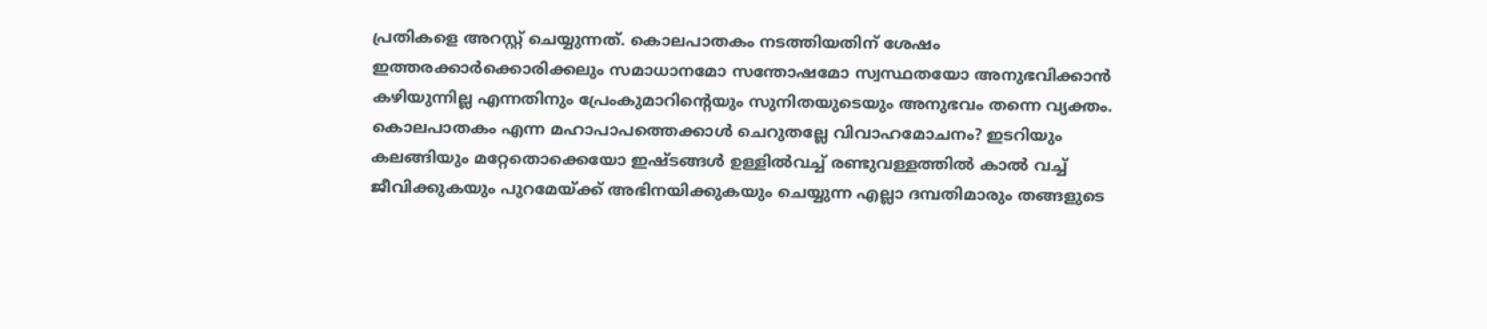പ്രതികളെ അറസ്റ്റ് ചെയ്യുന്നത്. കൊലപാതകം നടത്തിയതിന് ശേഷം ഇത്തരക്കാര്‍ക്കൊരിക്കലും സമാധാനമോ സന്തോഷമോ സ്വസ്ഥതയോ അനുഭവിക്കാന്‍ കഴിയുന്നില്ല എന്നതിനും പ്രേംകുമാറിന്റെയും സുനിതയുടെയും അനുഭവം തന്നെ വ്യക്തം. കൊലപാതകം എന്ന മഹാപാപത്തെക്കാള്‍ ചെറുതല്ലേ വിവാഹമോചനം? ഇടറിയും കലങ്ങിയും മറ്റേതൊക്കെയോ ഇഷ്ടങ്ങള്‍ ഉള്ളില്‍വച്ച് രണ്ടുവള്ളത്തില്‍ കാല്‍ വച്ച് ജീവിക്കുകയും പുറമേയ്ക്ക് അഭിനയിക്കുകയും ചെയ്യുന്ന എല്ലാ ദമ്പതിമാരും തങ്ങളുടെ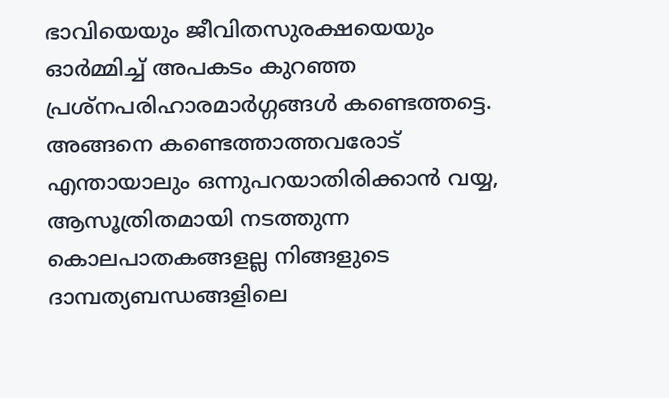ഭാവിയെയും ജീവിതസുരക്ഷയെയും ഓര്‍മ്മിച്ച് അപകടം കുറഞ്ഞ പ്രശ്‌നപരിഹാരമാര്‍ഗ്ഗങ്ങള്‍ കണ്ടെത്തട്ടെ. അങ്ങനെ കണ്ടെത്താത്തവരോട് എന്തായാലും ഒന്നുപറയാതിരിക്കാന്‍ വയ്യ, ആസൂത്രിതമായി നടത്തുന്ന കൊലപാതകങ്ങളല്ല നിങ്ങളുടെ ദാമ്പത്യബന്ധങ്ങളിലെ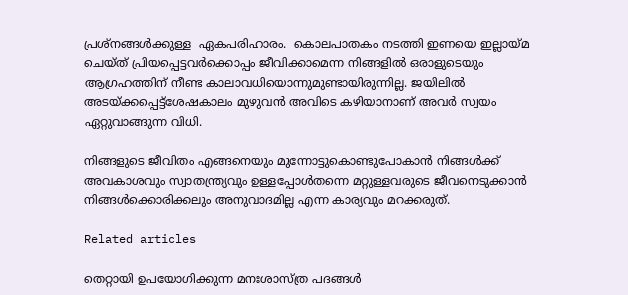പ്രശ്‌നങ്ങള്‍ക്കുള്ള  ഏകപരിഹാരം.  കൊലപാതകം നടത്തി ഇണയെ ഇല്ലായ്മ ചെയ്ത് പ്രിയപ്പെട്ടവര്‍ക്കൊപ്പം ജീവിക്കാമെന്ന നിങ്ങളില്‍ ഒരാളുടെയും ആഗ്രഹത്തിന് നീണ്ട കാലാവധിയൊന്നുമുണ്ടായിരുന്നില്ല. ജയിലില്‍ അടയ്ക്കപ്പെട്ട്ശേഷകാലം മുഴുവന്‍ അവിടെ കഴിയാനാണ് അവര്‍ സ്വയം ഏറ്റുവാങ്ങുന്ന വിധി.

നിങ്ങളുടെ ജീവിതം എങ്ങനെയും മുന്നോട്ടുകൊണ്ടുപോകാന്‍ നിങ്ങള്‍ക്ക് അവകാശവും സ്വാതന്ത്ര്യവും ഉള്ളപ്പോള്‍തന്നെ മറ്റുള്ളവരുടെ ജീവനെടുക്കാന്‍ നിങ്ങള്‍ക്കൊരിക്കലും അനുവാദമില്ല എന്ന കാര്യവും മറക്കരുത്.

Related articles

തെറ്റായി ഉപയോഗിക്കുന്ന മനഃശാസ്ത്ര പദങ്ങൾ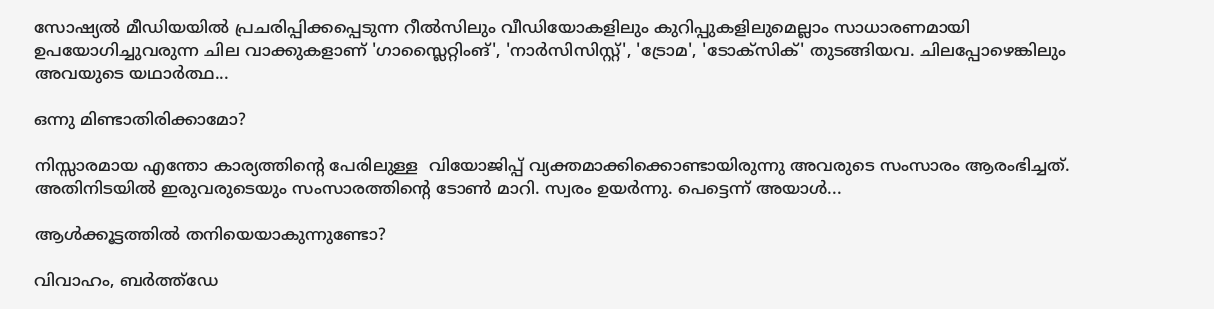സോഷ്യൽ മീഡിയയിൽ പ്രചരിപ്പിക്കപ്പെടുന്ന റീൽസിലും വീഡിയോകളിലും കുറിപ്പുകളിലുമെല്ലാം സാധാരണമായി ഉപയോഗിച്ചുവരുന്ന ചില വാക്കുകളാണ് 'ഗാസ്ലൈറ്റിംങ്', 'നാർസിസിസ്റ്റ്', 'ട്രോമ', 'ടോക്സിക്' തുടങ്ങിയവ. ചിലപ്പോഴെങ്കിലും അവയുടെ യഥാർത്ഥ...

ഒന്നു മിണ്ടാതിരിക്കാമോ?

നിസ്സാരമായ എന്തോ കാര്യത്തിന്റെ പേരിലുള്ള  വിയോജിപ്പ് വ്യക്തമാക്കിക്കൊണ്ടായിരുന്നു അവരുടെ സംസാരം ആരംഭിച്ചത്. അതിനിടയിൽ ഇരുവരുടെയും സംസാരത്തിന്റെ ടോൺ മാറി. സ്വരം ഉയർന്നു. പെട്ടെന്ന് അയാൾ...

ആൾക്കൂട്ടത്തിൽ തനിയെയാകുന്നുണ്ടോ?

വിവാഹം, ബർത്ത്ഡേ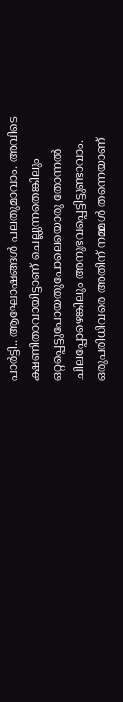പാർട്ടി.. ആഘോഷങ്ങൾ പലതുമാവാം. അവിടെ ക്ഷണിതാവായിട്ടാണ് ചെല്ലുന്നതെങ്കിലും ഒറ്റപ്പെട്ടുപോയതുപോലെയൊരു തോന്നൽ ചിലപ്പോഴെങ്കിലും അനുഭവപ്പെട്ടിട്ടുണ്ടാവാം. ഒരുപരിധിവരെ അതിന് നമ്മൾ തന്നെയാണ്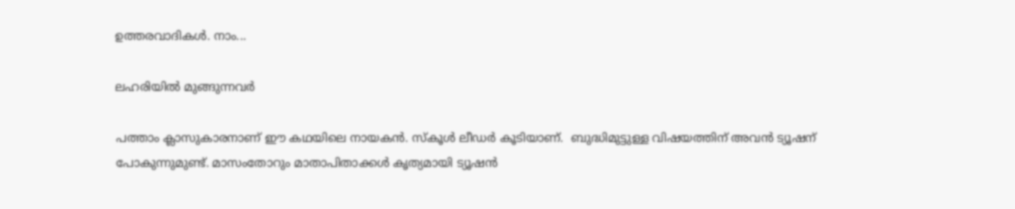ഉത്തരവാദികൾ. നാം...

ലഹരിയിൽ മുങ്ങുന്നവർ

പത്താം ക്ലാസുകാരനാണ് ഈ കഥയിലെ നായകൻ. സ്‌കൂൾ ലീഡർ കൂടിയാണ്.  ബുദ്ധിമുട്ടുള്ള വിഷയത്തിന് അവൻ ട്യൂഷന് പോകുന്നുമുണ്ട്. മാസംതോറും മാതാപിതാക്കൾ കൃത്യമായി ട്യൂഷൻ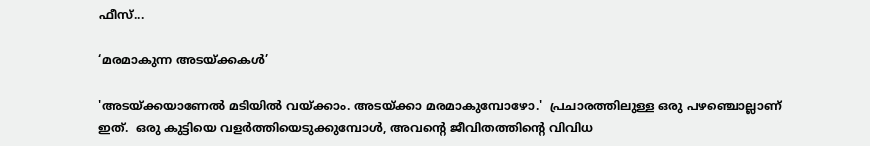ഫീസ്...

‘മരമാകുന്ന അടയ്ക്കകൾ’

'അടയ്ക്കയാണേൽ മടിയിൽ വയ്ക്കാം. അടയ്ക്കാ മരമാകുമ്പോഴോ.'  പ്രചാരത്തിലുള്ള ഒരു പഴഞ്ചൊല്ലാണ് ഇത്.  ഒരു കുട്ടിയെ വളർത്തിയെടുക്കുമ്പോൾ, അവന്റെ ജീവിതത്തിന്റെ വിവിധ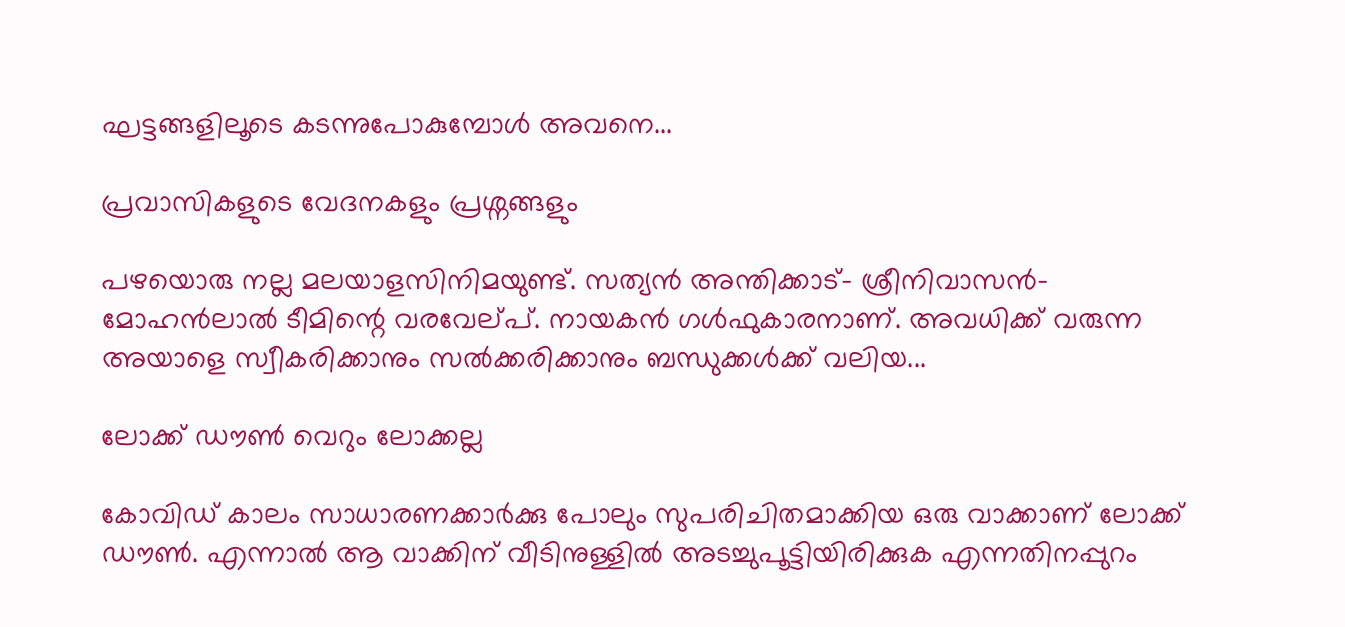ഘട്ടങ്ങളിലൂടെ കടന്നുപോകുമ്പോൾ അവനെ...

പ്രവാസികളുടെ വേദനകളും പ്രശ്നങ്ങളും

പഴയൊരു നല്ല മലയാളസിനിമയുണ്ട്. സത്യൻ അന്തിക്കാട്- ശ്രീനിവാസൻ- മോഹൻലാൽ ടീമിന്റെ വരവേല്പ്. നായകൻ ഗൾഫുകാരനാണ്. അവധിക്ക് വരുന്ന അയാളെ സ്വീകരിക്കാനും സൽക്കരിക്കാനും ബന്ധുക്കൾക്ക് വലിയ...

ലോക്ക് ഡൗൺ വെറും ലോക്കല്ല

കോവിഡ് കാലം സാധാരണക്കാർക്കു പോലും സുപരിചിതമാക്കിയ ഒരു വാക്കാണ് ലോക്ക് ഡൗൺ. എന്നാൽ ആ വാക്കിന് വീടിനുള്ളിൽ അടച്ചുപൂട്ടിയിരിക്കുക എന്നതിനപ്പുറം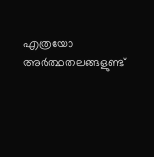എത്രയോ അർത്ഥതലങ്ങളുണ്ട്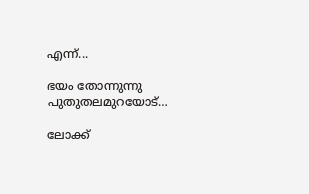എന്ന്...

ഭയം തോന്നുന്നു പുതുതലമുറയോട്…

ലോക്ക്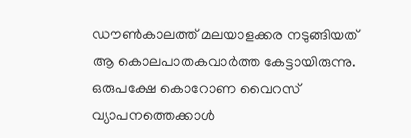ഡൗണ്‍കാലത്ത് മലയാളക്കര നടുങ്ങിയത്  ആ കൊലപാതകവാര്‍ത്ത കേട്ടായിരുന്നു. ഒരുപക്ഷേ കൊറോണ വൈറസ് വ്യാപനത്തെക്കാള്‍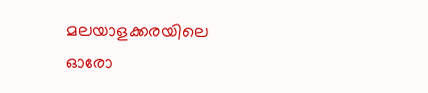മലയാളക്കരയിലെ ഓരോ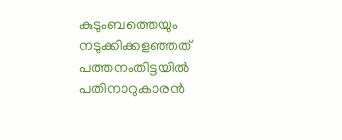കുടുംബത്തെയും നടുക്കിക്കളഞ്ഞത് പത്തനംതിട്ടയില്‍ പതിനാറുകാരന്‍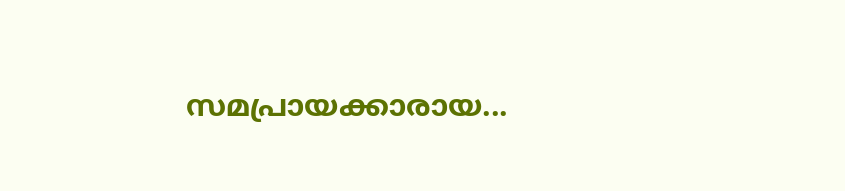സമപ്രായക്കാരായ...